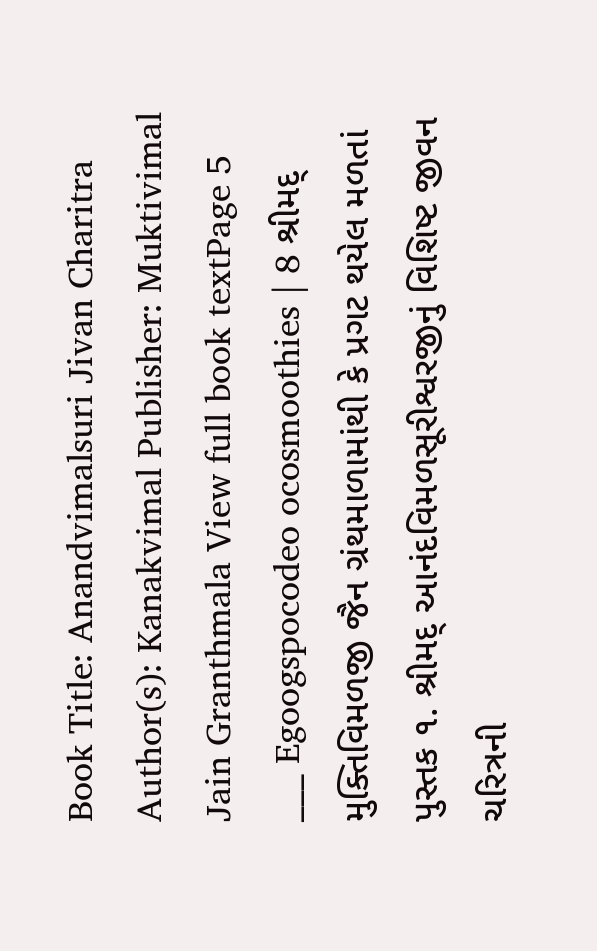Book Title: Anandvimalsuri Jivan Charitra Author(s): Kanakvimal Publisher: Muktivimal Jain Granthmala View full book textPage 5
___ Egoogspocodeo ocosmoothies | 8 શ્રીમદ્ મુક્તિવિમળજી જૈન ગ્રંથમાળામાંથી કે પ્રગટ થયેલ મળતાં પુસ્તક ૧. શ્રીમદ્ આનંદવિમળસૂરીશ્વરજીનું વિશિષ્ટ જીવન ચરિત્રની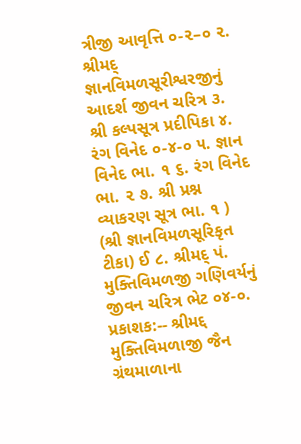ત્રીજી આવૃત્તિ ૦-૨–૦ ૨. શ્રીમદ્ જ્ઞાનવિમળસૂરીશ્વરજીનું આદર્શ જીવન ચરિત્ર ૩. શ્રી કલ્પસૂત્ર પ્રદીપિકા ૪. રંગ વિનેદ ૦-૪-૦ ૫. જ્ઞાન વિનેદ ભા. ૧ ૬. રંગ વિનેદ ભા. ૨ ૭. શ્રી પ્રશ્ન વ્યાકરણ સૂત્ર ભા. ૧ ) (શ્રી જ્ઞાનવિમળસૂરિકૃત ટીકા) ઈ ૮. શ્રીમદ્ પં. મુક્તિવિમળજી ગણિવર્યનું જીવન ચરિત્ર ભેટ ૦૪-૦. પ્રકાશક:-- શ્રીમદ્દ મુક્તિવિમળાજી જૈન ગ્રંથમાળાના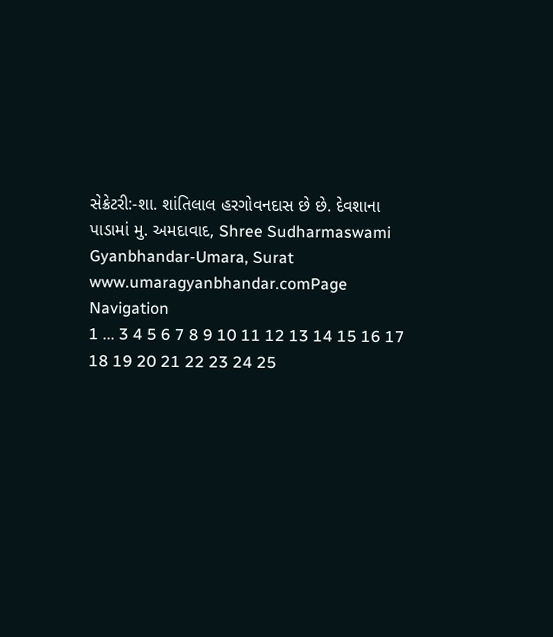સેક્રેટરી:-શા. શાંતિલાલ હરગોવનદાસ છે છે. દેવશાના પાડામાં મુ. અમદાવાદ, Shree Sudharmaswami Gyanbhandar-Umara, Surat www.umaragyanbhandar.comPage Navigation
1 ... 3 4 5 6 7 8 9 10 11 12 13 14 15 16 17 18 19 20 21 22 23 24 25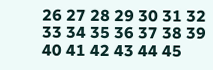26 27 28 29 30 31 32 33 34 35 36 37 38 39 40 41 42 43 44 45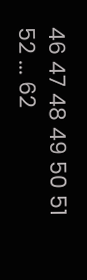46 47 48 49 50 51 52 ... 62